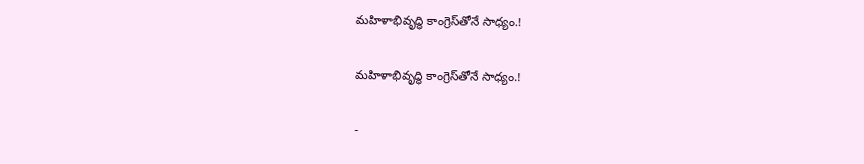మహిళాభివృద్ధి కాంగ్రెస్‌తోనే సాధ్యం.!

మహిళాభివృద్ధి కాంగ్రెస్‌తోనే సాధ్యం.!

-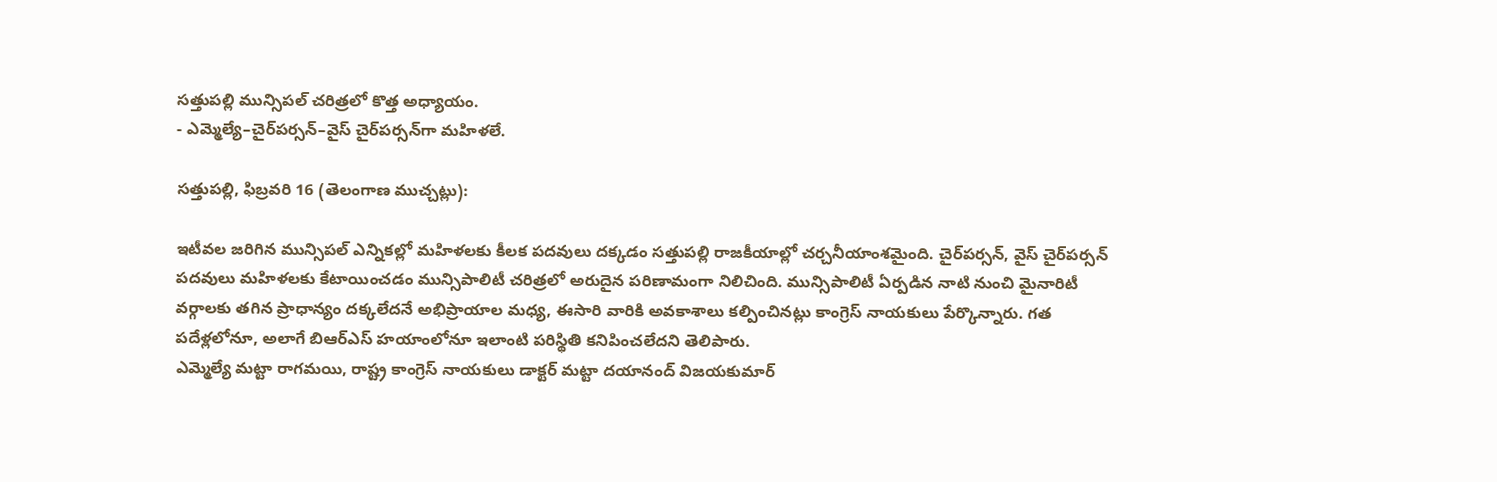సత్తుపల్లి మున్సిపల్ చరిత్రలో కొత్త అధ్యాయం.
- ఎమ్మెల్యే–చైర్‌పర్సన్–వైస్ చైర్‌పర్సన్‌గా మహిళలే.

సత్తుపల్లి, ఫిబ్రవరి 16 (తెలంగాణ ముచ్చట్లు):

ఇటీవల జరిగిన మున్సిపల్ ఎన్నికల్లో మహిళలకు కీలక పదవులు దక్కడం సత్తుపల్లి రాజకీయాల్లో చర్చనీయాంశమైంది. చైర్‌పర్సన్, వైస్ చైర్‌పర్సన్ పదవులు మహిళలకు కేటాయించడం మున్సిపాలిటీ చరిత్రలో అరుదైన పరిణామంగా నిలిచింది. మున్సిపాలిటీ ఏర్పడిన నాటి నుంచి మైనారిటీ వర్గాలకు తగిన ప్రాధాన్యం దక్కలేదనే అభిప్రాయాల మధ్య, ఈసారి వారికి అవకాశాలు కల్పించినట్లు కాంగ్రెస్ నాయకులు పేర్కొన్నారు. గత పదేళ్లలోనూ, అలాగే బిఆర్ఎస్ హయాంలోనూ ఇలాంటి పరిస్థితి కనిపించలేదని తెలిపారు.
ఎమ్మెల్యే మట్టా రాగమయి, రాష్ట్ర కాంగ్రెస్ నాయకులు డాక్టర్ మట్టా దయానంద్ విజయకుమార్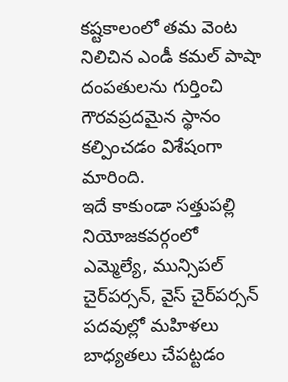కష్టకాలంలో తమ వెంట నిలిచిన ఎండీ కమల్ పాషా దంపతులను గుర్తించి గౌరవప్రదమైన స్థానం కల్పించడం విశేషంగా మారింది.
ఇదే కాకుండా సత్తుపల్లి నియోజకవర్గంలో ఎమ్మెల్యే, మున్సిపల్ చైర్‌పర్సన్, వైస్ చైర్‌పర్సన్ పదవుల్లో మహిళలు బాధ్యతలు చేపట్టడం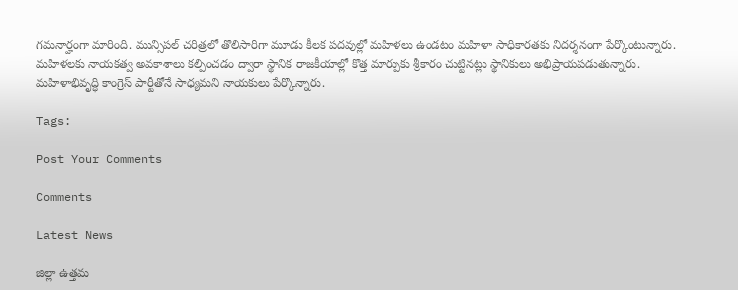గమనార్హంగా మారింది. మున్సిపల్ చరిత్రలో తొలిసారిగా మూడు కీలక పదవుల్లో మహిళలు ఉండటం మహిళా సాధికారతకు నిదర్శనంగా పేర్కొంటున్నారు. మహిళలకు నాయకత్వ అవకాశాలు కల్పించడం ద్వారా స్థానిక రాజకీయాల్లో కొత్త మార్పుకు శ్రీకారం చుట్టినట్లు స్థానికులు అభిప్రాయపడుతున్నారు. మహిళాభివృద్ధి కాంగ్రెస్ పార్టీతోనే సాధ్యమని నాయకులు పేర్కొన్నారు.

Tags:

Post Your Comments

Comments

Latest News

జిల్లా ఉత్తమ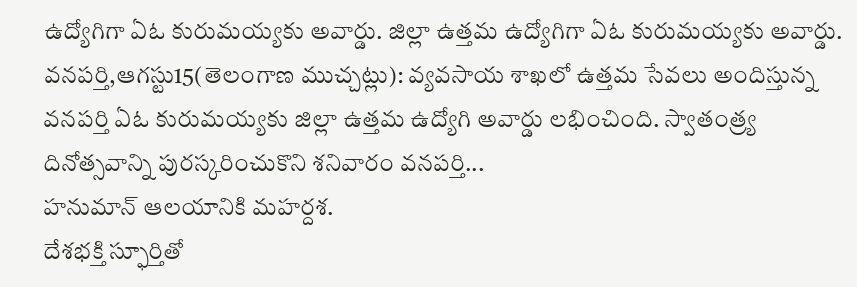ఉద్యోగిగా ఏఓ కురుమయ్యకు అవార్డు. జిల్లా ఉత్తమ ఉద్యోగిగా ఏఓ కురుమయ్యకు అవార్డు.
వనపర్తి,ఆగస్టు15(తెలంగాణ ముచ్చట్లు): వ్యవసాయ శాఖలో ఉత్తమ సేవలు అందిస్తున్న వనపర్తి ఏఓ కురుమయ్యకు జిల్లా ఉత్తమ ఉద్యోగి అవార్డు లభించింది. స్వాతంత్ర్య దినోత్సవాన్ని పురస్కరించుకొని శనివారం వనపర్తి...
హనుమాన్ ఆలయానికి మహర్దశ.
దేశభక్తి స్ఫూర్తితో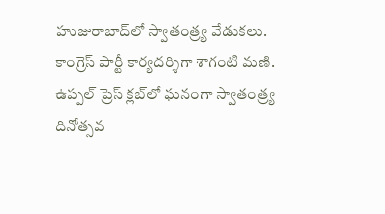హుజురాబాద్‌లో స్వాతంత్ర్య వేడుకలు.
కాంగ్రెస్ పార్టీ కార్యదర్శిగా శాగంటి మణి.
ఉప్పల్ ప్రెస్ క్లబ్‌లో ఘనంగా స్వాతంత్ర్య దినోత్సవ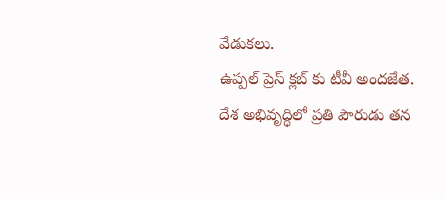వేడుకలు.
ఉప్పల్ ప్రెస్ క్లబ్‌ కు టీవీ అందజేత.
దేశ అభివృద్ధిలో ప్రతి పౌరుడు తన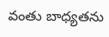వంతు బాధ్యతను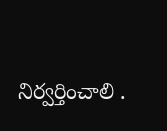నిర్వర్తించాలి .